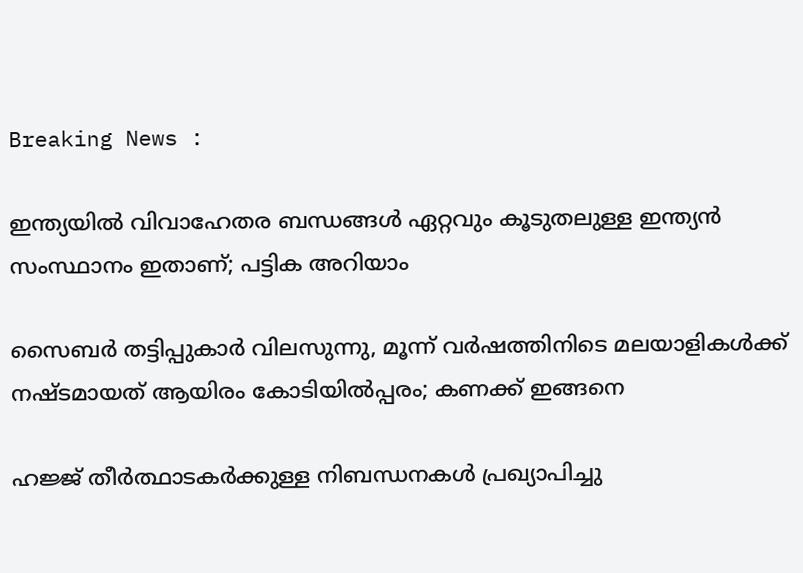Breaking News :

ഇന്ത്യയില്‍ വിവാഹേതര ബന്ധങ്ങള്‍ ഏറ്റവും കൂടുതലുള്ള ഇന്ത്യന്‍ സംസ്ഥാനം ഇതാണ്; പട്ടിക അറിയാം

സൈബര്‍ തട്ടിപ്പുകാര്‍ വിലസുന്നു, മൂന്ന് വര്‍ഷത്തിനിടെ മലയാളികള്‍ക്ക് നഷ്ടമായത് ആയിരം കോടിയില്‍പ്പരം; കണക്ക് ഇങ്ങനെ

ഹജ്ജ് തീർത്ഥാടകർക്കുള്ള നിബന്ധനകൾ പ്രഖ്യാപിച്ചു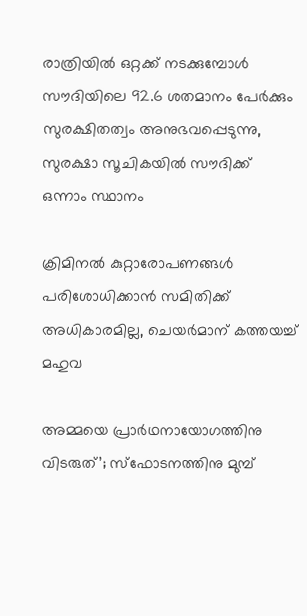രാത്രിയിൽ ഒറ്റക്ക് നടക്കുമ്പോൾ സൗദിയിലെ 92.6 ശതമാനം പേർക്കും സുരക്ഷിതത്വം അനുഭവപ്പെടുന്നു, സുരക്ഷാ സൂചികയിൽ സൗദിക്ക് ഒന്നാം സ്ഥാനം

ക്രിമിനല്‍ കുറ്റാരോപണങ്ങള്‍ പരിശോധിക്കാന്‍ സമിതിക്ക്‌ അധികാരമില്ല, ചെയര്‍മാന്‌ കത്തയച്ച് മഹുവ

അമ്മയെ പ്രാര്‍ഥനായോഗത്തിനു വിടരുത്’; സ്‌ഫോടനത്തിനു മുമ്പ്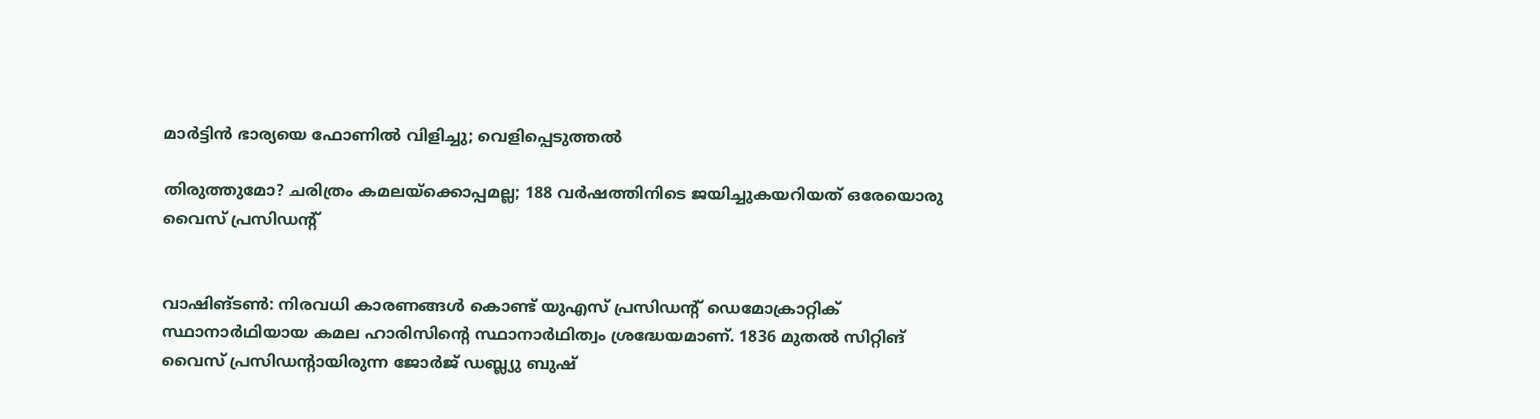മാര്‍ട്ടിന്‍ ഭാര്യയെ ഫോണില്‍ വിളിച്ചു; വെളിപ്പെടുത്തല്‍

തിരുത്തുമോ? ചരിത്രം കമലയ്ക്കൊപ്പമല്ല; 188 വര്‍ഷത്തിനിടെ ജയിച്ചുകയറിയത് ഒരേയൊരു വൈസ് പ്രസിഡന്‍റ്


വാഷിങ്ടണ്‍: നിരവധി കാരണങ്ങള്‍ കൊണ്ട് യുഎസ് പ്രസിഡന്റ് ഡെമോക്രാറ്റിക് സ്ഥാനാര്‍ഥിയായ കമല ഹാരിസിന്റെ സ്ഥാനാര്‍ഥിത്വം ശ്രദ്ധേയമാണ്. 1836 മുതല്‍ സിറ്റിങ് വൈസ് പ്രസിഡന്റായിരുന്ന ജോര്‍ജ് ഡബ്ല്യു ബുഷ്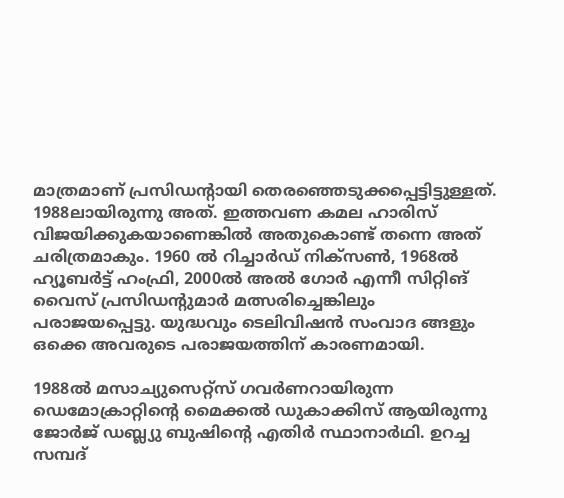മാത്രമാണ് പ്രസിഡന്റായി തെരഞ്ഞെടുക്കപ്പെട്ടിട്ടുള്ളത്. 1988ലായിരുന്നു അത്. ഇത്തവണ കമല ഹാരിസ് വിജയിക്കുകയാണെങ്കില്‍ അതുകൊണ്ട് തന്നെ അത് ചരിത്രമാകും. 1960 ല്‍ റിച്ചാര്‍ഡ് നിക്‌സണ്‍, 1968ല്‍ ഹ്യൂബര്‍ട്ട് ഹംഫ്രി, 2000ല്‍ അല്‍ ഗോര്‍ എന്നീ സിറ്റിങ് വൈസ് പ്രസിഡന്റുമാര്‍ മത്സരിച്ചെങ്കിലും പരാജയപ്പെട്ടു. യുദ്ധവും ടെലിവിഷന്‍ സംവാദ ങ്ങളും ഒക്കെ അവരുടെ പരാജയത്തിന് കാരണമായി.

1988ല്‍ മസാച്യുസെറ്റ്‌സ് ഗവര്‍ണറായിരുന്ന ഡെമോക്രാറ്റിന്റെ മൈക്കല്‍ ഡുകാക്കിസ് ആയിരുന്നു ജോര്‍ജ് ഡബ്ല്യു ബുഷിന്റെ എതിര്‍ സ്ഥാനാര്‍ഥി. ഉറച്ച സമ്പദ്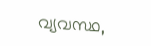വ്യവസ്ഥ,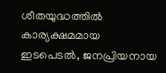ശീതയുദ്ധത്തില്‍ കാര്യക്ഷമമായ ഇടപെടല്‍, ജനപ്രിയനായ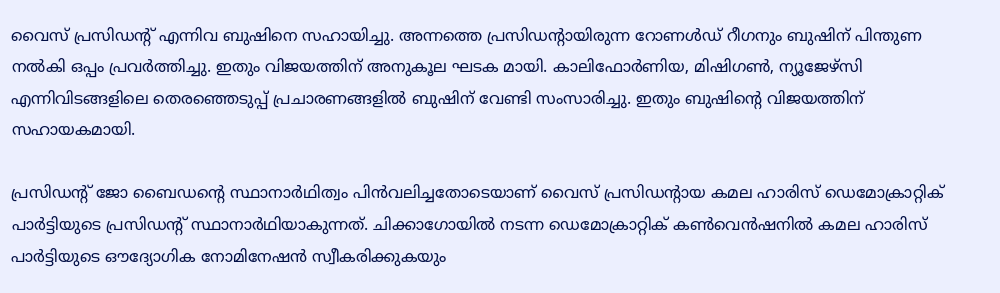വൈസ് പ്രസിഡന്റ് എന്നിവ ബുഷിനെ സഹായിച്ചു. അന്നത്തെ പ്രസിഡന്റായിരുന്ന റോണള്‍ഡ് റീഗനും ബുഷിന് പിന്തുണ നല്‍കി ഒപ്പം പ്രവര്‍ത്തിച്ചു. ഇതും വിജയത്തിന് അനുകൂല ഘടക മായി. കാലിഫോര്‍ണിയ, മിഷിഗണ്‍, ന്യൂജേഴ്‌സി എന്നിവിടങ്ങളിലെ തെരഞ്ഞെടുപ്പ് പ്രചാരണങ്ങളില്‍ ബുഷിന് വേണ്ടി സംസാരിച്ചു. ഇതും ബുഷിന്റെ വിജയത്തിന് സഹായകമായി.

പ്രസിഡന്റ് ജോ ബൈഡന്റെ സ്ഥാനാര്‍ഥിത്വം പിന്‍വലിച്ചതോടെയാണ് വൈസ് പ്രസിഡന്റായ കമല ഹാരിസ് ഡെമോക്രാറ്റിക് പാര്‍ട്ടിയുടെ പ്രസിഡന്റ് സ്ഥാനാര്‍ഥിയാകുന്നത്. ചിക്കാഗോയില്‍ നടന്ന ഡെമോക്രാറ്റിക് കണ്‍വെന്‍ഷനില്‍ കമല ഹാരിസ് പാര്‍ട്ടിയുടെ ഔദ്യോഗിക നോമിനേഷന്‍ സ്വീകരിക്കുകയും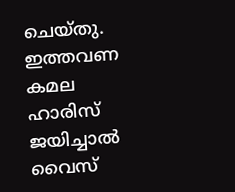ചെയ്തു. ഇത്തവണ കമല ഹാരിസ് ജയിച്ചാല്‍ വൈസ്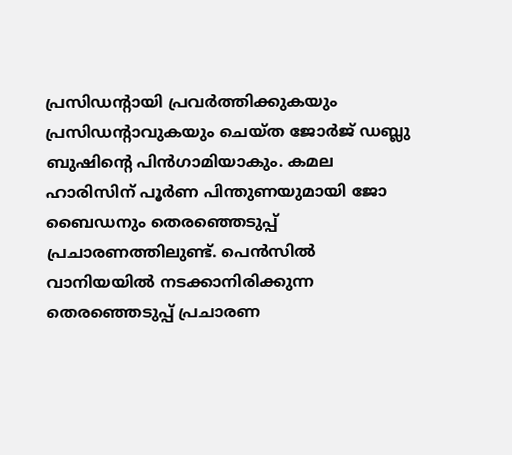പ്രസിഡന്റായി പ്രവര്‍ത്തിക്കുകയും പ്രസിഡന്റാവുകയും ചെയ്ത ജോര്‍ജ് ഡബ്ലു ബുഷിന്റെ പിന്‍ഗാമിയാകും. കമല ഹാരിസിന് പൂര്‍ണ പിന്തുണയുമായി ജോ ബൈഡനും തെരഞ്ഞെടുപ്പ് പ്രചാരണത്തിലുണ്ട്. പെന്‍സില്‍ വാനിയയില്‍ നടക്കാനിരിക്കുന്ന തെരഞ്ഞെടുപ്പ് പ്രചാരണ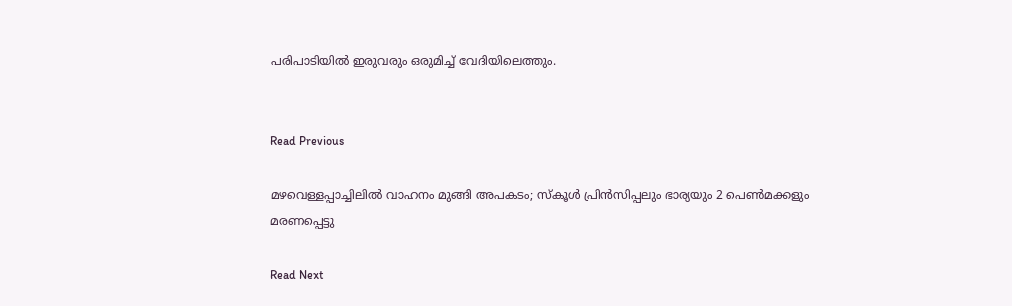പരിപാടിയില്‍ ഇരുവരും ഒരുമിച്ച് വേദിയിലെത്തും.


Read Previous

മഴവെള്ളപ്പാച്ചിലിൽ വാഹനം മുങ്ങി അപകടം; സ്കൂൾ പ്രിൻസിപ്പലും ഭാര്യയും 2 പെൺമക്കളും മരണപ്പെട്ടു

Read Next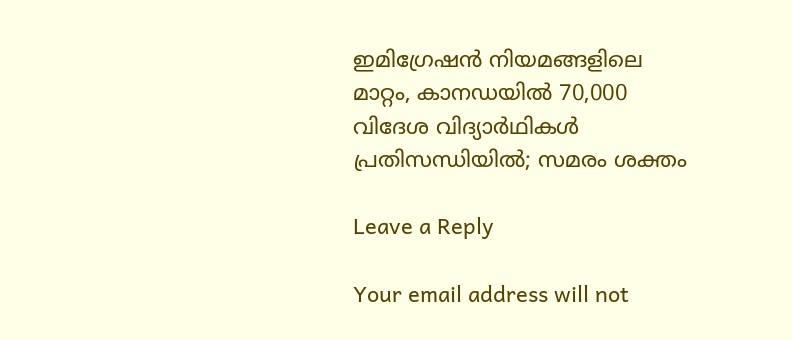ഇമിഗ്രേഷന്‍ നിയമങ്ങളിലെ മാറ്റം, കാനഡയില്‍ 70,000 വിദേശ വിദ്യാര്‍ഥികള്‍ പ്രതിസന്ധിയില്‍; സമരം ശക്തം

Leave a Reply

Your email address will not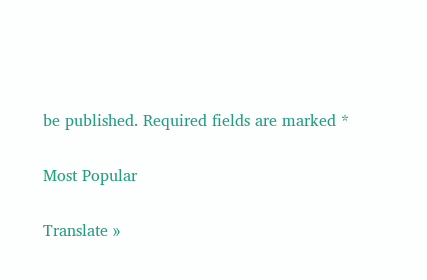be published. Required fields are marked *

Most Popular

Translate »